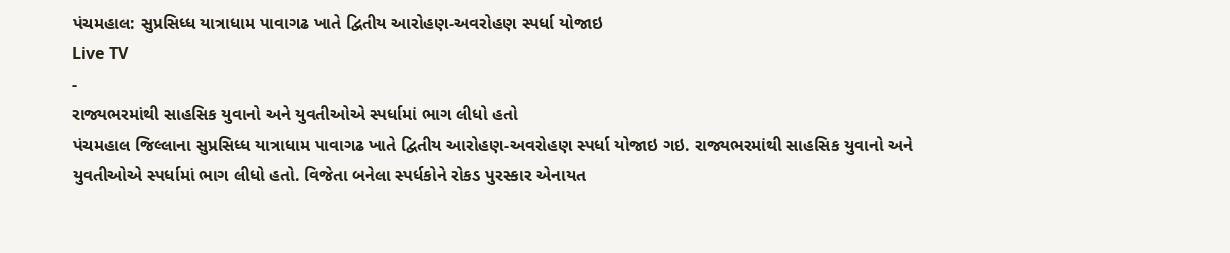પંચમહાલ: સુપ્રસિધ્ધ યાત્રાધામ પાવાગઢ ખાતે દ્વિતીય આરોહણ-અવરોહણ સ્પર્ધા યોજાઇ
Live TV
-
રાજ્યભરમાંથી સાહસિક યુવાનો અને યુવતીઓએ સ્પર્ધામાં ભાગ લીધો હતો
પંચમહાલ જિલ્લાના સુપ્રસિધ્ધ યાત્રાધામ પાવાગઢ ખાતે દ્વિતીય આરોહણ-અવરોહણ સ્પર્ધા યોજાઇ ગઇ. રાજ્યભરમાંથી સાહસિક યુવાનો અને યુવતીઓએ સ્પર્ધામાં ભાગ લીધો હતો. વિજેતા બનેલા સ્પર્ધકોને રોકડ પુરસ્કાર એનાયત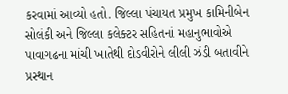કરવામાં આવ્યો હતો. જિલ્લા પંચાયત પ્રમુખ કામિનીબેન સોલંકી અને જિલ્લા કલેક્ટર સહિતનાં મહાનુભાવોએ પાવાગઢના માંચી ખાતેથી દોડવીરોને લીલી ઝંડી બતાવીને પ્રસ્થાન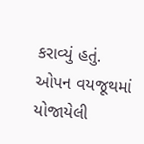કરાવ્યું હતું. ઓપન વયજૂથમાં યોજાયેલી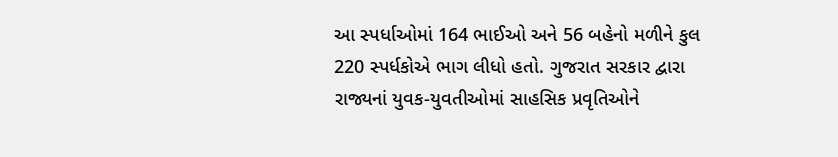આ સ્પર્ધાઓમાં 164 ભાઈઓ અને 56 બહેનો મળીને કુલ 220 સ્પર્ધકોએ ભાગ લીધો હતો. ગુજરાત સરકાર દ્વારા રાજ્યનાં યુવક-યુવતીઓમાં સાહસિક પ્રવૃતિઓને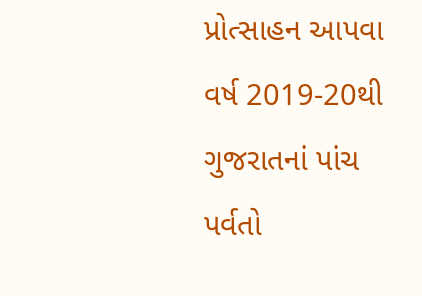પ્રોત્સાહન આપવા વર્ષ 2019-20થી ગુજરાતનાં પાંચ પર્વતો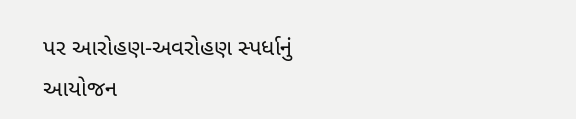પર આરોહણ-અવરોહણ સ્પર્ધાનું આયોજન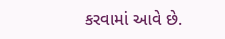કરવામાં આવે છે.